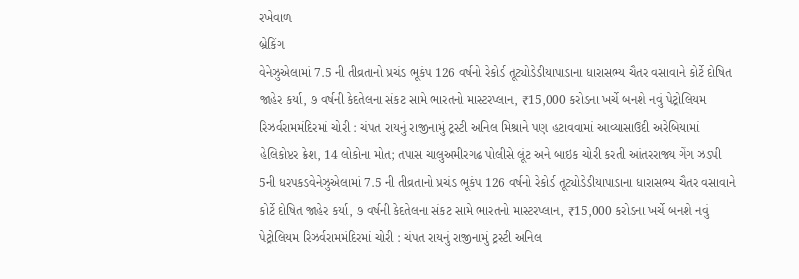રખેવાળ
બ્રેકિંગ
વેનેઝુએલામાં 7.5 ની તીવ્રતાનો પ્રચંડ ભૂકંપ 126 વર્ષનો રેકોર્ડ તૂટ્યોડેડીયાપાડાના ધારાસભ્ય ચૈતર વસાવાને કોર્ટે દોષિત જાહેર કર્યા, ૭ વર્ષની કેદતેલના સંકટ સામે ભારતનો માસ્ટરપ્લાન, ₹15,000 કરોડના ખર્ચે બનશે નવું પેટ્રોલિયમ રિઝર્વરામમંદિરમાં ચોરી : ચંપત રાયનું રાજીનામું ટ્રસ્ટી અનિલ મિશ્રાને પણ હટાવવામાં આવ્યાસાઉદી અરેબિયામાં હેલિકોપ્ટર ક્રેશ, 14 લોકોના મોત; તપાસ ચાલુઅમીરગઢ પોલીસે લૂંટ અને બાઇક ચોરી કરતી આંતરરાજ્ય ગેંગ ઝડપી 5ની ધરપકડવેનેઝુએલામાં 7.5 ની તીવ્રતાનો પ્રચંડ ભૂકંપ 126 વર્ષનો રેકોર્ડ તૂટ્યોડેડીયાપાડાના ધારાસભ્ય ચૈતર વસાવાને કોર્ટે દોષિત જાહેર કર્યા, ૭ વર્ષની કેદતેલના સંકટ સામે ભારતનો માસ્ટરપ્લાન, ₹15,000 કરોડના ખર્ચે બનશે નવું પેટ્રોલિયમ રિઝર્વરામમંદિરમાં ચોરી : ચંપત રાયનું રાજીનામું ટ્રસ્ટી અનિલ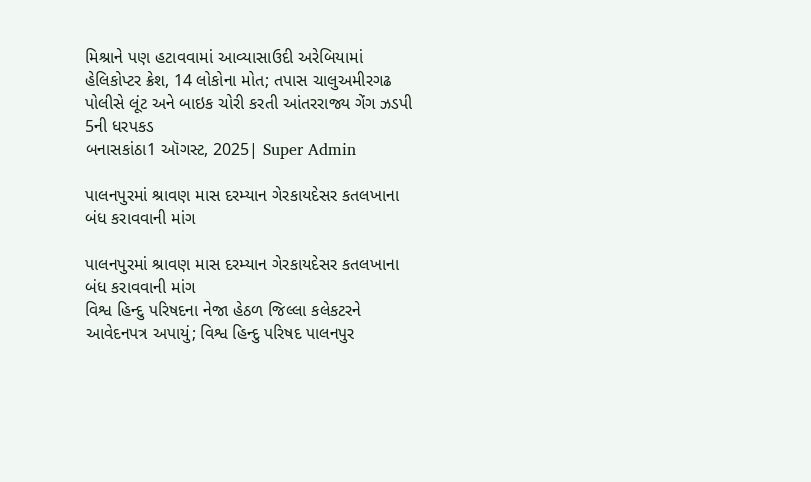મિશ્રાને પણ હટાવવામાં આવ્યાસાઉદી અરેબિયામાં હેલિકોપ્ટર ક્રેશ, 14 લોકોના મોત; તપાસ ચાલુઅમીરગઢ પોલીસે લૂંટ અને બાઇક ચોરી કરતી આંતરરાજ્ય ગેંગ ઝડપી 5ની ધરપકડ
બનાસકાંઠા1 ઑગસ્ટ, 2025| Super Admin

પાલનપુરમાં શ્રાવણ માસ દરમ્યાન ગેરકાયદેસર કતલખાના બંધ કરાવવાની માંગ

પાલનપુરમાં શ્રાવણ માસ દરમ્યાન ગેરકાયદેસર કતલખાના બંધ કરાવવાની માંગ
વિશ્વ હિન્દુ પરિષદના નેજા હેઠળ જિલ્લા કલેકટરને આવેદનપત્ર અપાયું; વિશ્વ હિન્દુ પરિષદ પાલનપુર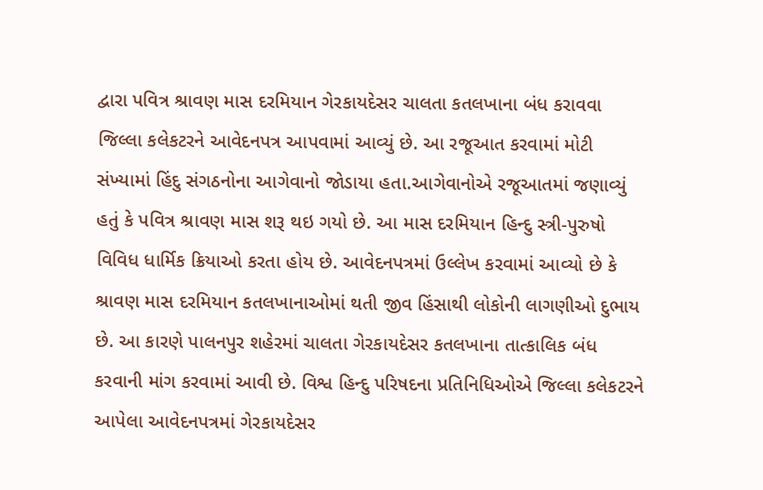દ્વારા પવિત્ર શ્રાવણ માસ દરમિયાન ગેરકાયદેસર ચાલતા કતલખાના બંધ કરાવવા જિલ્લા કલેકટરને આવેદનપત્ર આપવામાં આવ્યું છે. આ રજૂઆત કરવામાં મોટી સંખ્યામાં હિંદુ સંગઠનોના આગેવાનો જોડાયા હતા.આગેવાનોએ રજૂઆતમાં જણાવ્યું હતું કે પવિત્ર શ્રાવણ માસ શરૂ થઇ ગયો છે. આ માસ દરમિયાન હિન્દુ સ્ત્રી-પુરુષો વિવિધ ધાર્મિક ક્રિયાઓ કરતા હોય છે. આવેદનપત્રમાં ઉલ્લેખ કરવામાં આવ્યો છે કે શ્રાવણ માસ દરમિયાન કતલખાનાઓમાં થતી જીવ હિંસાથી લોકોની લાગણીઓ દુભાય છે. આ કારણે પાલનપુર શહેરમાં ચાલતા ગેરકાયદેસર કતલખાના તાત્કાલિક બંધ કરવાની માંગ કરવામાં આવી છે. વિશ્વ હિન્દુ પરિષદના પ્રતિનિધિઓએ જિલ્લા કલેકટરને આપેલા આવેદનપત્રમાં ગેરકાયદેસર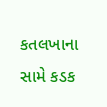કતલખાના સામે કડક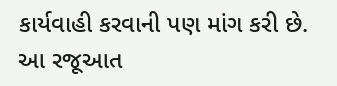કાર્યવાહી કરવાની પણ માંગ કરી છે. આ રજૂઆત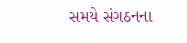સમયે સંગઠનના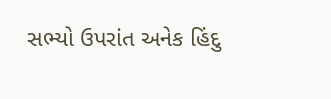સભ્યો ઉપરાંત અનેક હિંદુ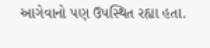આગેવાનો પણ ઉપસ્થિત રહ્યા હતા.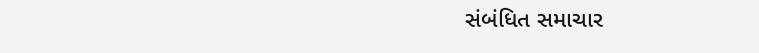સંબંધિત સમાચાર